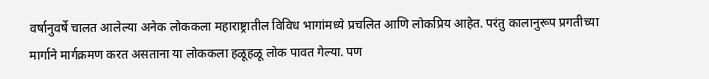वर्षानुवर्षे चालत आलेल्या अनेक लोककला महाराष्ट्रातील विविध भागांमध्ये प्रचलित आणि लोकप्रिय आहेत. परंतु कालानुरूप प्रगतीच्या मार्गाने मार्गक्रमण करत असताना या लोककला हळूहळू लोक पावत गेल्या. पण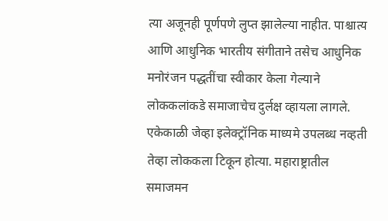त्या अजूनही पूर्णपणे लुप्त झालेल्या नाहीत. पाश्चात्य आणि आधुनिक भारतीय संगीताने तसेच आधुनिक मनोरंजन पद्धतींचा स्वीकार केला गेल्याने लोककलांकडे समाजाचेच दुर्लक्ष व्हायला लागले. एकेकाळी जेव्हा इलेक्ट्रॉनिक माध्यमे उपलब्ध नव्हती तेव्हा लोककला टिकून होत्या. महाराष्ट्रातील समाजमन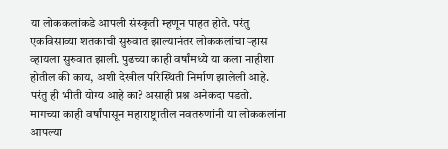या लोककलांकडे आपली संस्कृती म्हणून पाहत होते. परंतु एकविसाव्या शतकाची सुरुवात झाल्यानंतर लोककलांचा ऱ्हास व्हायला सुरुवात झाली. पुढच्या काही वर्षांमध्ये या कला नाहीशा होतील की काय, अशी देखील परिस्थिती निर्माण झालेली आहे. परंतु ही भीती योग्य आहे का? असाही प्रश्न अनेकदा पडतो.
मागच्या काही वर्षांपासून महाराष्ट्रातील नवतरुणांनी या लोककलांना आपल्या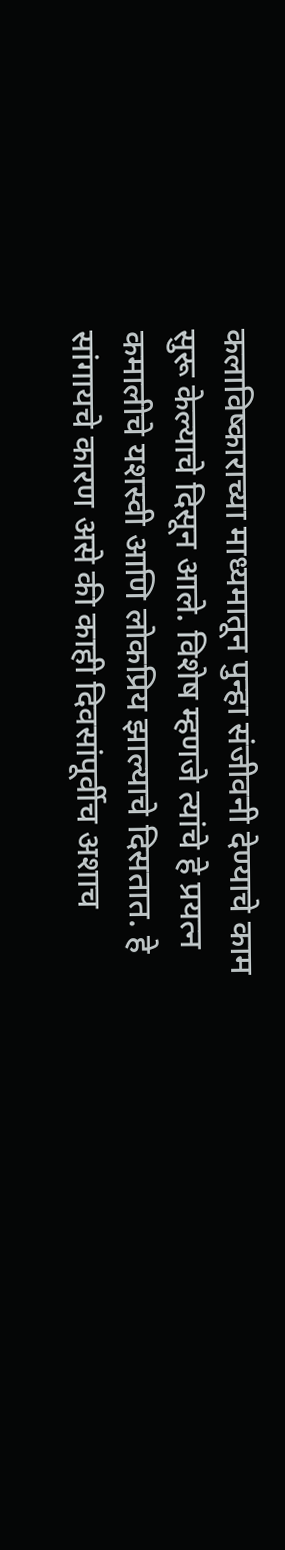कलाविष्काराच्या माध्यमातून पुन्हा संजीवनी देण्याचे काम सुरू केल्याचे दिसून आले. विशेष म्हणजे त्यांचे हे प्रयत्न कमालीचे यशस्वी आणि लोकप्रिय झाल्याचे दिसतात. हे सांगायचे कारण असे की काही दिवसांपूर्वीच अशाच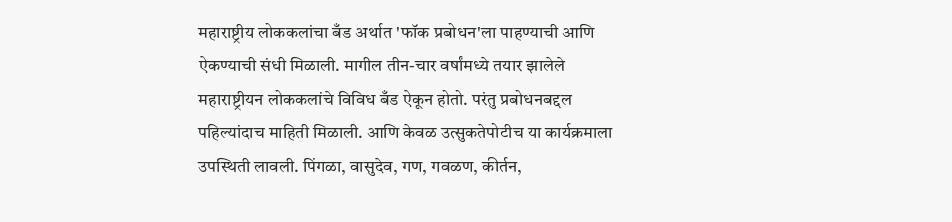महाराष्ट्रीय लोककलांचा बँड अर्थात 'फॉक प्रबोधन'ला पाहण्याची आणि ऐकण्याची संधी मिळाली. मागील तीन-चार वर्षांमध्ये तयार झालेले महाराष्ट्रीयन लोककलांचे विविध बँड ऐकून होतो. परंतु प्रबोधनबद्दल पहिल्यांदाच माहिती मिळाली. आणि केवळ उत्सुकतेपोटीच या कार्यक्रमाला उपस्थिती लावली. पिंगळा, वासुदेव, गण, गवळण, कीर्तन,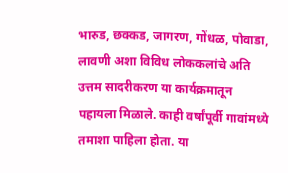भारुड, छक्कड, जागरण, गोंधळ, पोवाडा, लावणी अशा विविध लोककलांचे अति उत्तम सादरीकरण या कार्यक्रमातून पहायला मिळाले. काही वर्षांपूर्वी गावांमध्ये तमाशा पाहिला होता. या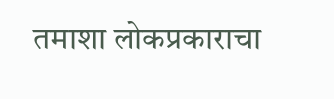तमाशा लोकप्रकाराचा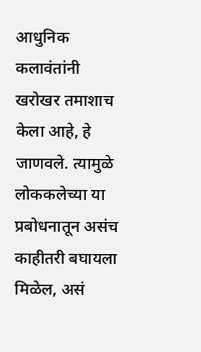आधुनिक कलावंतांनी खरोखर तमाशाच केला आहे, हे जाणवले. त्यामुळे लोककलेच्या या प्रबोधनातून असंच काहीतरी बघायला मिळेल, असं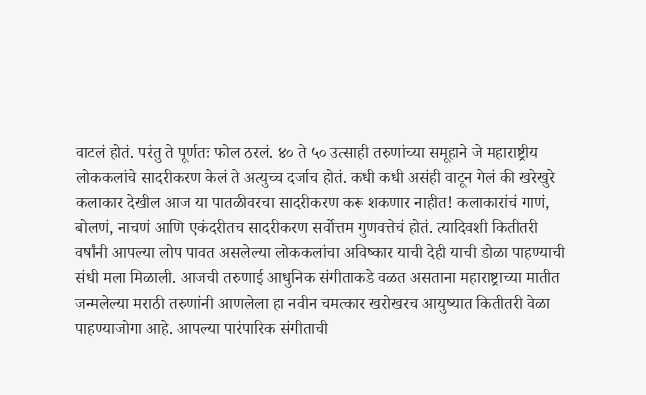वाटलं होतं. परंतु ते पूर्णतः फोल ठरलं. ४० ते ५० उत्साही तरुणांच्या समूहाने जे महाराष्ट्रीय लोककलांचे सादरीकरण केलं ते अत्युच्च दर्जाच होतं. कधी कधी असंही वाटून गेलं की खरेखुरे कलाकार देखील आज या पातळीवरचा सादरीकरण करू शकणार नाहीत! कलाकारांचं गाणं, बोलणं, नाचणं आणि एकंदरीतच सादरीकरण सर्वोत्तम गुणवत्तेचं होतं. त्यादिवशी कितीतरी वर्षांनी आपल्या लोप पावत असलेल्या लोककलांचा अविष्कार याची देही याची डोळा पाहण्याची संधी मला मिळाली. आजची तरुणाई आधुनिक संगीताकडे वळत असताना महाराष्ट्राच्या मातीत जन्मलेल्या मराठी तरुणांनी आणलेला हा नवीन चमत्कार खरोखरच आयुष्यात कितीतरी वेळा पाहण्याजोगा आहे. आपल्या पारंपारिक संगीताची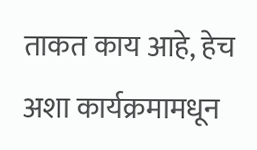ताकत काय आहे, हेच अशा कार्यक्रमामधून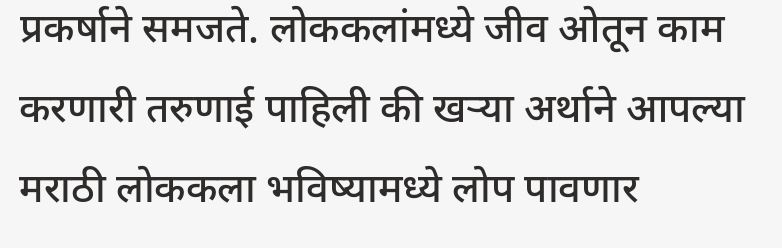प्रकर्षाने समजते. लोककलांमध्ये जीव ओतून काम करणारी तरुणाई पाहिली की खऱ्या अर्थाने आपल्या मराठी लोककला भविष्यामध्ये लोप पावणार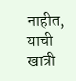नाहीत, याची खात्री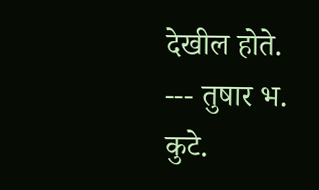देखील होते.
--- तुषार भ. कुटे.